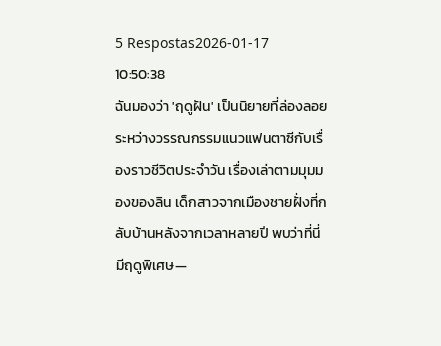5 Respostas2026-01-17 10:50:38
ฉันมองว่า 'ฤดูฝัน' เป็นนิยายที่ล่องลอยระหว่างวรรณกรรมแนวแฟนตาซีกับเรื่องราวชีวิตประจำวัน เรื่องเล่าตามมุมมองของลิน เด็กสาวจากเมืองชายฝั่งที่กลับบ้านหลังจากเวลาหลายปี พบว่าที่นี่มีฤดูพิเศษ—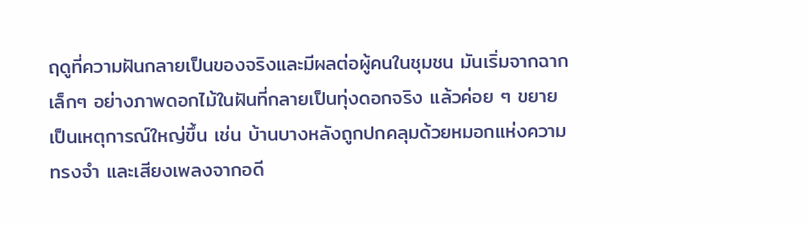ฤดูที่ความฝันกลายเป็นของจริงและมีผลต่อผู้คนในชุมชน มันเริ่มจากฉากเล็กๆ อย่างภาพดอกไม้ในฝันที่กลายเป็นทุ่งดอกจริง แล้วค่อย ๆ ขยายเป็นเหตุการณ์ใหญ่ขึ้น เช่น บ้านบางหลังถูกปกคลุมด้วยหมอกแห่งความทรงจำ และเสียงเพลงจากอดี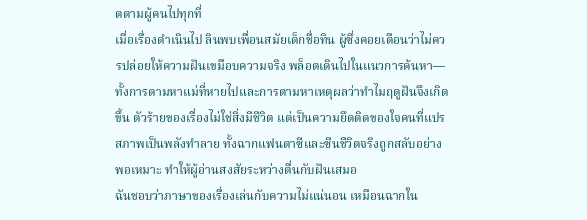ตตามผู้คนไปทุกที่
เมื่อเรื่องดำเนินไป ลินพบเพื่อนสมัยเด็กชื่อทิน ผู้ซึ่งคอยเตือนว่าไม่ควรปล่อยให้ความฝันเขมือบความจริง พล็อตเดินไปในแนวการค้นหา—ทั้งการตามหาแม่ที่หายไปและการตามหาเหตุผลว่าทำไมฤดูฝันจึงเกิดขึ้น ตัวร้ายของเรื่องไม่ใช่สิ่งมีชีวิต แต่เป็นความยึดติดของใจคนที่แปรสภาพเป็นพลังทำลาย ทั้งฉากแฟนตาซีและซีนชีวิตจริงถูกสลับอย่างพอเหมาะ ทำให้ผู้อ่านสงสัยระหว่างตื่นกับฝันเสมอ
ฉันชอบว่าภาษาของเรื่องเล่นกับความไม่แน่นอน เหมือนฉากใน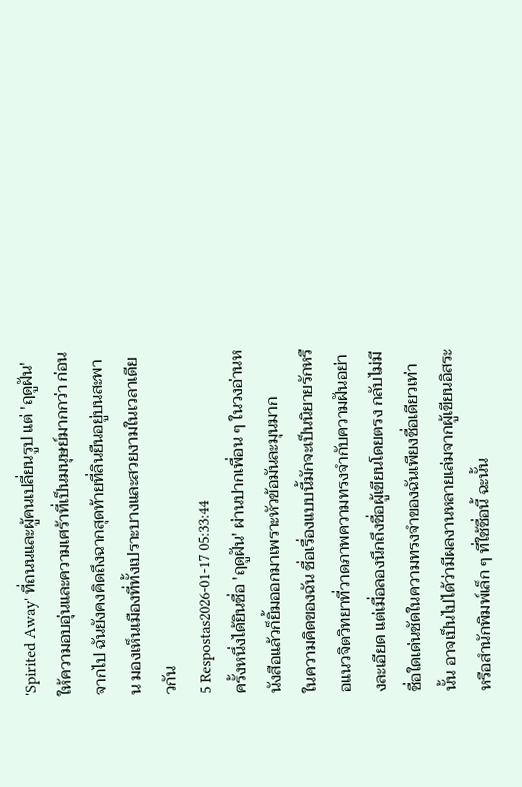'Spirited Away' ที่ถนนและผู้คนเปลี่ยนรูป แต่ 'ฤดูฝัน' ให้ความอบอุ่นและความเศร้าที่เป็นมนุษย์มากกว่า ก่อนจากไป ฉันยังคงคิดถึงฉากสุดท้ายที่ลินยืนอยู่บนสะพาน มองเห็นเมืองที่ทั้งเปราะบางและสวยงามในเวลาเดียวกัน
5 Respostas2026-01-17 05:33:44
ครั้งหนึ่งได้ยินชื่อ 'ฤดูฝัน' ผ่านปากเพื่อน ๆ ในวงอ่านหนังสือแล้วก็ยิ้มออกมาเพราะหัวข้อมันละมุนมาก
ในความคิดของฉัน ชื่อเรื่องแบบนี้มักจะเป็นนิยายรักหรือแนวจิตวิทยาที่วาดภาพความทรงจำกับความฝันอย่างละเอียด แต่เมื่อลองนึกถึงชื่อผู้เขียนโดยตรง กลับไม่มีชื่อใดเด่นชัดในความทรงจำของฉันเพียงชื่อเดียวเท่านั้น อาจเป็นไปได้ว่ามีผลงานหลายเล่มจากผู้เขียนอิสระหรือสำนักพิมพ์เล็ก ๆ ที่ใช้ชื่อนี้ ฉะนั้น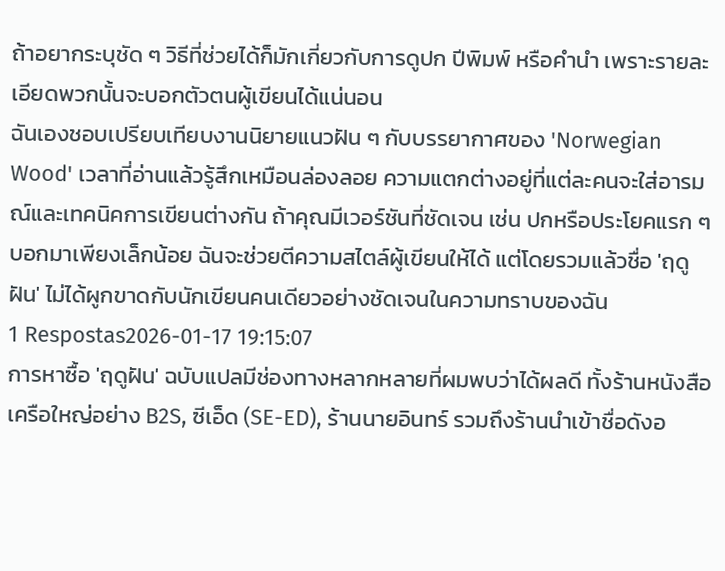ถ้าอยากระบุชัด ๆ วิธีที่ช่วยได้ก็มักเกี่ยวกับการดูปก ปีพิมพ์ หรือคำนำ เพราะรายละเอียดพวกนั้นจะบอกตัวตนผู้เขียนได้แน่นอน
ฉันเองชอบเปรียบเทียบงานนิยายแนวฝัน ๆ กับบรรยากาศของ 'Norwegian Wood' เวลาที่อ่านแล้วรู้สึกเหมือนล่องลอย ความแตกต่างอยู่ที่แต่ละคนจะใส่อารมณ์และเทคนิคการเขียนต่างกัน ถ้าคุณมีเวอร์ชันที่ชัดเจน เช่น ปกหรือประโยคแรก ๆ บอกมาเพียงเล็กน้อย ฉันจะช่วยตีความสไตล์ผู้เขียนให้ได้ แต่โดยรวมแล้วชื่อ 'ฤดูฝัน' ไม่ได้ผูกขาดกับนักเขียนคนเดียวอย่างชัดเจนในความทราบของฉัน
1 Respostas2026-01-17 19:15:07
การหาซื้อ 'ฤดูฝัน' ฉบับแปลมีช่องทางหลากหลายที่ผมพบว่าได้ผลดี ทั้งร้านหนังสือเครือใหญ่อย่าง B2S, ซีเอ็ด (SE-ED), ร้านนายอินทร์ รวมถึงร้านนำเข้าชื่อดังอ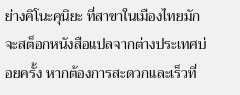ย่างคิโนะคุนิยะ ที่สาขาในเมืองไทยมักจะสต็อกหนังสือแปลจากต่างประเทศบ่อยครั้ง หากต้องการสะดวกและเร็วที่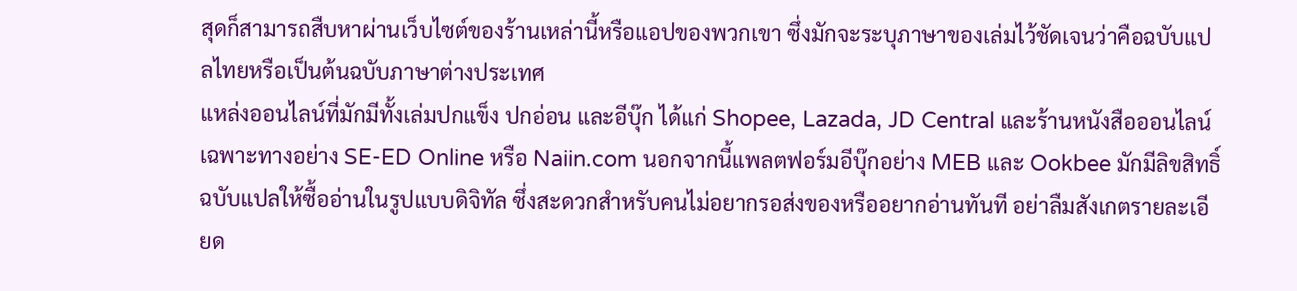สุดก็สามารถสืบหาผ่านเว็บไซต์ของร้านเหล่านี้หรือแอปของพวกเขา ซึ่งมักจะระบุภาษาของเล่มไว้ชัดเจนว่าคือฉบับแปลไทยหรือเป็นต้นฉบับภาษาต่างประเทศ
แหล่งออนไลน์ที่มักมีทั้งเล่มปกแข็ง ปกอ่อน และอีบุ๊ก ได้แก่ Shopee, Lazada, JD Central และร้านหนังสือออนไลน์เฉพาะทางอย่าง SE-ED Online หรือ Naiin.com นอกจากนี้แพลตฟอร์มอีบุ๊กอย่าง MEB และ Ookbee มักมีลิขสิทธิ์ฉบับแปลให้ซื้ออ่านในรูปแบบดิจิทัล ซึ่งสะดวกสำหรับคนไม่อยากรอส่งของหรืออยากอ่านทันที อย่าลืมสังเกตรายละเอียด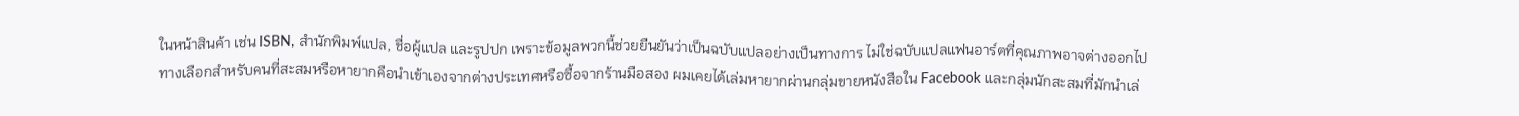ในหน้าสินค้า เช่น ISBN, สำนักพิมพ์แปล, ชื่อผู้แปล และรูปปก เพราะข้อมูลพวกนี้ช่วยยืนยันว่าเป็นฉบับแปลอย่างเป็นทางการ ไม่ใช่ฉบับแปลแฟนอาร์ตที่คุณภาพอาจต่างออกไป
ทางเลือกสำหรับคนที่สะสมหรือหายากคือนำเข้าเองจากต่างประเทศหรือซื้อจากร้านมือสอง ผมเคยได้เล่มหายากผ่านกลุ่มขายหนังสือใน Facebook และกลุ่มนักสะสมที่มักนำเล่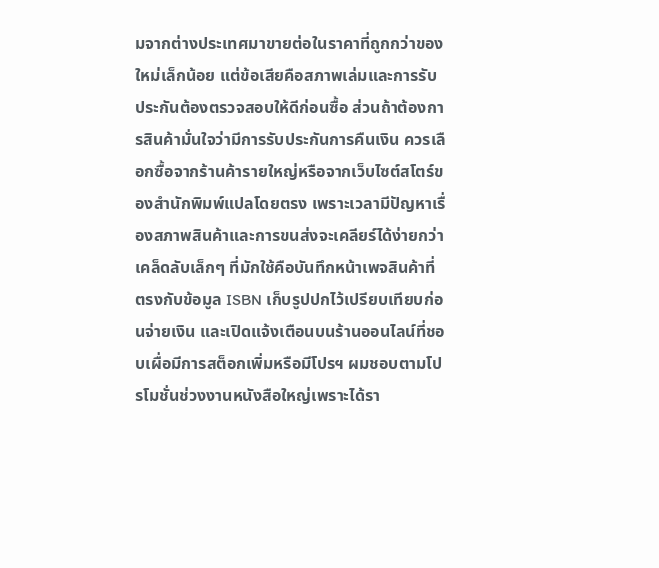มจากต่างประเทศมาขายต่อในราคาที่ถูกกว่าของใหม่เล็กน้อย แต่ข้อเสียคือสภาพเล่มและการรับประกันต้องตรวจสอบให้ดีก่อนซื้อ ส่วนถ้าต้องการสินค้ามั่นใจว่ามีการรับประกันการคืนเงิน ควรเลือกซื้อจากร้านค้ารายใหญ่หรือจากเว็บไซต์สโตร์ของสำนักพิมพ์แปลโดยตรง เพราะเวลามีปัญหาเรื่องสภาพสินค้าและการขนส่งจะเคลียร์ได้ง่ายกว่า
เคล็ดลับเล็กๆ ที่มักใช้คือบันทึกหน้าเพจสินค้าที่ตรงกับข้อมูล ISBN เก็บรูปปกไว้เปรียบเทียบก่อนจ่ายเงิน และเปิดแจ้งเตือนบนร้านออนไลน์ที่ชอบเผื่อมีการสต็อกเพิ่มหรือมีโปรฯ ผมชอบตามโปรโมชั่นช่วงงานหนังสือใหญ่เพราะได้รา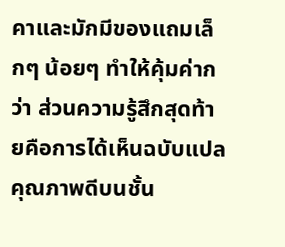คาและมักมีของแถมเล็กๆ น้อยๆ ทำให้คุ้มค่ากว่า ส่วนความรู้สึกสุดท้ายคือการได้เห็นฉบับแปลคุณภาพดีบนชั้น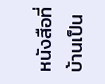หนังสือที่บ้านเป็น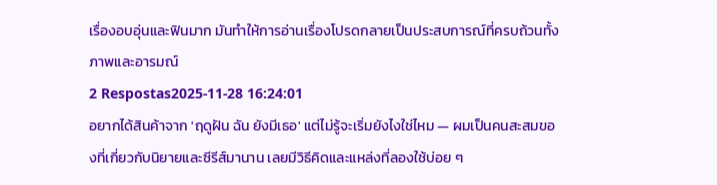เรื่องอบอุ่นและฟินมาก มันทำให้การอ่านเรื่องโปรดกลายเป็นประสบการณ์ที่ครบถ้วนทั้งภาพและอารมณ์
2 Respostas2025-11-28 16:24:01
อยากได้สินค้าจาก 'ฤดูฝัน ฉัน ยังมีเธอ' แต่ไม่รู้จะเริ่มยังไงใช่ไหม — ผมเป็นคนสะสมของที่เกี่ยวกับนิยายและซีรีส์มานาน เลยมีวิธีคิดและแหล่งที่ลองใช้บ่อย ๆ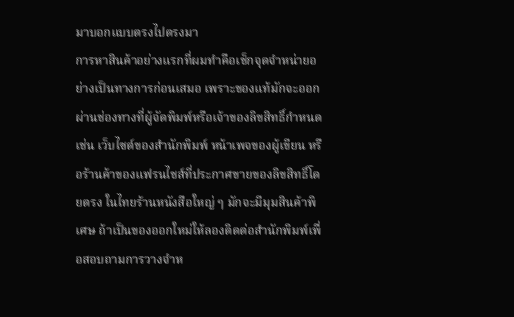มาบอกแบบตรงไปตรงมา
การหาสินค้าอย่างแรกที่ผมทำคือเช็กจุดจำหน่ายอย่างเป็นทางการก่อนเสมอ เพราะของแท้มักจะออกผ่านช่องทางที่ผู้จัดพิมพ์หรือเจ้าของลิขสิทธิ์กำหนด เช่น เว็บไซต์ของสำนักพิมพ์ หน้าเพจของผู้เขียน หรือร้านค้าของแฟรนไชส์ที่ประกาศขายของลิขสิทธิ์โดยตรง ในไทยร้านหนังสือใหญ่ ๆ มักจะมีมุมสินค้าพิเศษ ถ้าเป็นของออกใหม่ให้ลองติดต่อสำนักพิมพ์เพื่อสอบถามการวางจำห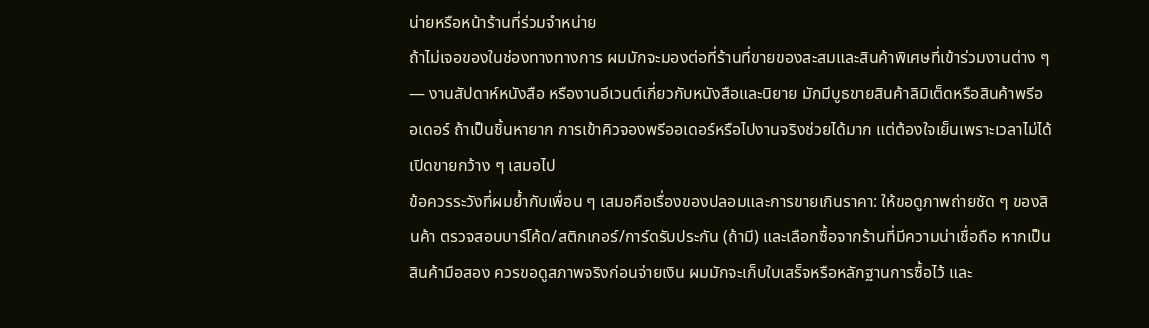น่ายหรือหน้าร้านที่ร่วมจำหน่าย
ถ้าไม่เจอของในช่องทางทางการ ผมมักจะมองต่อที่ร้านที่ขายของสะสมและสินค้าพิเศษที่เข้าร่วมงานต่าง ๆ — งานสัปดาห์หนังสือ หรืองานอีเวนต์เกี่ยวกับหนังสือและนิยาย มักมีบูธขายสินค้าลิมิเต็ดหรือสินค้าพรีออเดอร์ ถ้าเป็นชิ้นหายาก การเข้าคิวจองพรีออเดอร์หรือไปงานจริงช่วยได้มาก แต่ต้องใจเย็นเพราะเวลาไม่ได้เปิดขายกว้าง ๆ เสมอไป
ข้อควรระวังที่ผมย้ำกับเพื่อน ๆ เสมอคือเรื่องของปลอมและการขายเกินราคา: ให้ขอดูภาพถ่ายชัด ๆ ของสินค้า ตรวจสอบบาร์โค้ด/สติกเกอร์/การ์ดรับประกัน (ถ้ามี) และเลือกซื้อจากร้านที่มีความน่าเชื่อถือ หากเป็นสินค้ามือสอง ควรขอดูสภาพจริงก่อนจ่ายเงิน ผมมักจะเก็บใบเสร็จหรือหลักฐานการซื้อไว้ และ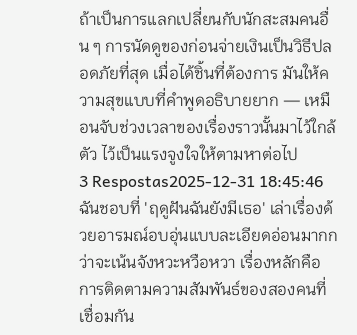ถ้าเป็นการแลกเปลี่ยนกับนักสะสมคนอื่น ๆ การนัดดูของก่อนจ่ายเงินเป็นวิธีปลอดภัยที่สุด เมื่อได้ชิ้นที่ต้องการ มันให้ความสุขแบบที่คำพูดอธิบายยาก — เหมือนจับช่วงเวลาของเรื่องราวนั้นมาไว้ใกล้ตัว ไว้เป็นแรงจูงใจให้ตามหาต่อไป
3 Respostas2025-12-31 18:45:46
ฉันชอบที่ 'ฤดูฝันฉันยังมีเธอ' เล่าเรื่องด้วยอารมณ์อบอุ่นแบบละเอียดอ่อนมากกว่าจะเน้นจังหวะหวือหวา เรื่องหลักคือการติดตามความสัมพันธ์ของสองคนที่เชื่อมกัน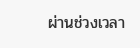ผ่านช่วงเวลา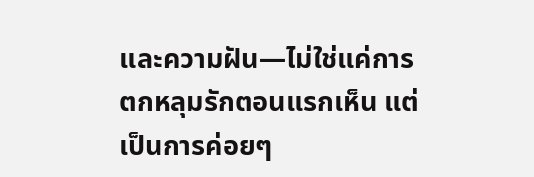และความฝัน—ไม่ใช่แค่การตกหลุมรักตอนแรกเห็น แต่เป็นการค่อยๆ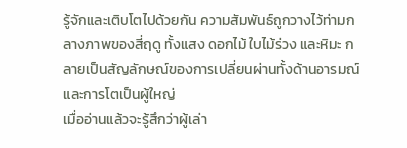รู้จักและเติบโตไปด้วยกัน ความสัมพันธ์ถูกวางไว้ท่ามกลางภาพของสี่ฤดู ทั้งแสง ดอกไม้ ใบไม้ร่วง และหิมะ กลายเป็นสัญลักษณ์ของการเปลี่ยนผ่านทั้งด้านอารมณ์และการโตเป็นผู้ใหญ่
เมื่ออ่านแล้วจะรู้สึกว่าผู้เล่า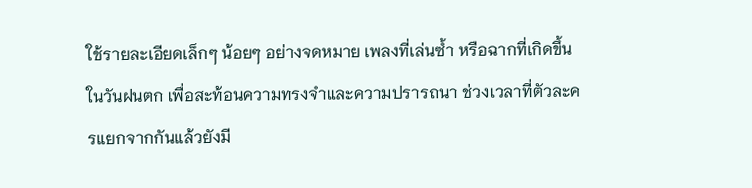ใช้รายละเอียดเล็กๆ น้อยๆ อย่างจดหมาย เพลงที่เล่นซ้ำ หรือฉากที่เกิดขึ้นในวันฝนตก เพื่อสะท้อนความทรงจำและความปรารถนา ช่วงเวลาที่ตัวละครแยกจากกันแล้วยังมี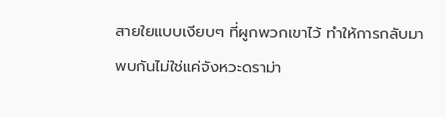สายใยแบบเงียบๆ ที่ผูกพวกเขาไว้ ทำให้การกลับมาพบกันไม่ใช่แค่จังหวะดราม่า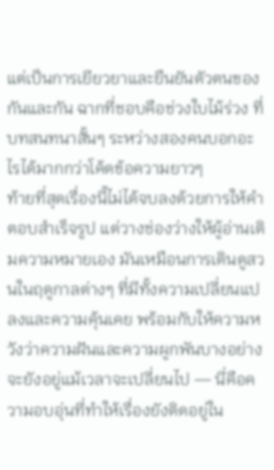แต่เป็นการเยียวยาและยืนยันตัวตนของกันและกัน ฉากที่ชอบคือช่วงใบไม้ร่วง ที่บทสนทนาสั้นๆ ระหว่างสองคนบอกอะไรได้มากกว่าโค้ดข้อความยาวๆ
ท้ายที่สุดเรื่องนี้ไม่ได้จบลงด้วยการให้คำตอบสำเร็จรูป แต่วางช่องว่างให้ผู้อ่านเติมความหมายเอง มันเหมือนการเดินดูสวนในฤดูกาลต่างๆ ที่มีทั้งความเปลี่ยนแปลงและความคุ้นเคย พร้อมกับให้ความหวังว่าความฝันและความผูกพันบางอย่างจะยังอยู่แม้เวลาจะเปลี่ยนไป — นี่คือความอบอุ่นที่ทำให้เรื่องยังติดอยู่ใน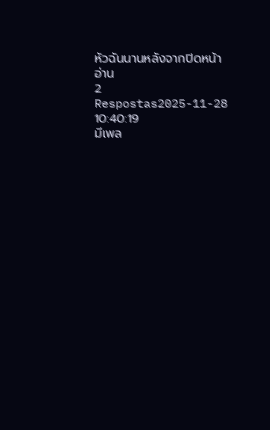หัวฉันนานหลังจากปิดหน้าอ่าน
2 Respostas2025-11-28 10:40:19
มีเพล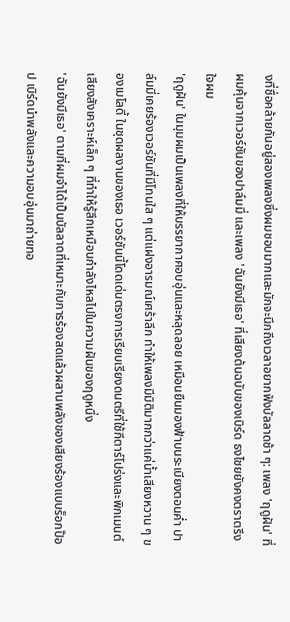งที่ชื่อคล้ายกันอยู่สองเพลงซึ่งผมชอบมากและมักจะนึกถึงเวลาอยากฟังบัลลาดช้า ๆ: เพลง 'ฤดูฝัน' ที่ผมคุ้นจากเวอร์ชันของปาล์มมี่ และเพลง 'ฉันยังมีเธอ' ที่เสียงต้นฉบับของเบิร์ด ธงไชยยังคงตราตรึงใจผม
'ฤดูฝัน' ในมุมผมเป็นเพลงที่ให้บรรยากาศอบอุ่นและหลุดลอย เหมือนยืนมองฟ้าบนระเบียงตอนค่ำ ปาล์มมี่เคยร้องเวอร์ชันที่มีโทนใส ๆ แต่แฝงอารมณ์เศร้าลึก ทำให้เพลงมีมิติมากกว่าแค่น้ำเสียงหวาน ๆ ของเมโลดี้ ในชุดผลงานของเธอ เวอร์ชันนี้โดดเด่นตรงการเรียบเรียงดนตรีที่ใช้กีตาร์โปร่งและพิกเมนต์เสียงสังเคราะห์เล็ก ๆ ที่ทำให้รู้สึกเหมือนกำลังไหลไปในความฝันของฤดูหนึ่ง
'ฉันยังมีเธอ' ตามที่ผมจำได้เป็นบัลลาดที่เหมาะกับการร้องสดแล้วผสานพลังของเสียงร้องแบบร็อกป๊อป เบิร์ดนำพลังและความอบอุ่นมาถ่ายทอ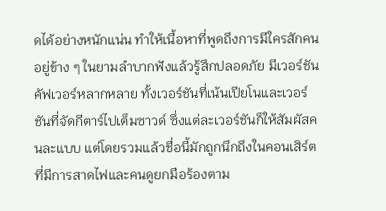ดได้อย่างหนักแน่น ทำให้เนื้อหาที่พูดถึงการมีใครสักคนอยู่ข้าง ๆ ในยามลำบากฟังแล้วรู้สึกปลอดภัย มีเวอร์ชันคัฟเวอร์หลากหลาย ทั้งเวอร์ชันที่เน้นเปียโนและเวอร์ชันที่จัดกีตาร์ไปเต็มซาวด์ ซึ่งแต่ละเวอร์ชันก็ให้สัมผัสคนละแบบ แต่โดยรวมแล้วชื่อนี้มักถูกนึกถึงในคอนเสิร์ตที่มีการสาดไฟและคนดูยกมือร้องตาม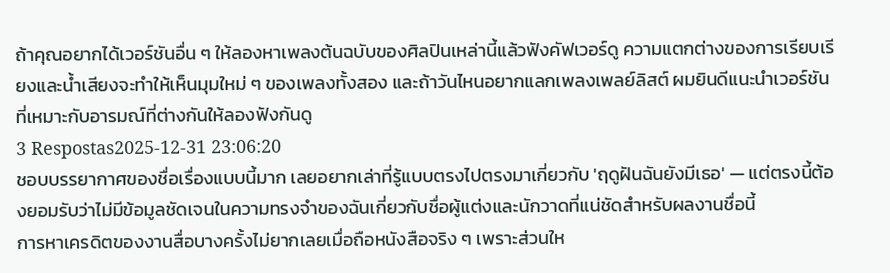ถ้าคุณอยากได้เวอร์ชันอื่น ๆ ให้ลองหาเพลงต้นฉบับของศิลปินเหล่านี้แล้วฟังคัฟเวอร์ดู ความแตกต่างของการเรียบเรียงและน้ำเสียงจะทำให้เห็นมุมใหม่ ๆ ของเพลงทั้งสอง และถ้าวันไหนอยากแลกเพลงเพลย์ลิสต์ ผมยินดีแนะนำเวอร์ชันที่เหมาะกับอารมณ์ที่ต่างกันให้ลองฟังกันดู
3 Respostas2025-12-31 23:06:20
ชอบบรรยากาศของชื่อเรื่องแบบนี้มาก เลยอยากเล่าที่รู้แบบตรงไปตรงมาเกี่ยวกับ 'ฤดูฝันฉันยังมีเธอ' — แต่ตรงนี้ต้องยอมรับว่าไม่มีข้อมูลชัดเจนในความทรงจำของฉันเกี่ยวกับชื่อผู้แต่งและนักวาดที่แน่ชัดสำหรับผลงานชื่อนี้
การหาเครดิตของงานสื่อบางครั้งไม่ยากเลยเมื่อถือหนังสือจริง ๆ เพราะส่วนให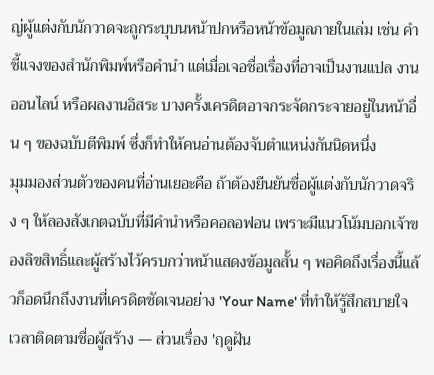ญ่ผู้แต่งกับนักวาดจะถูกระบุบนหน้าปกหรือหน้าข้อมูลภายในเล่ม เช่น คำชี้แจงของสำนักพิมพ์หรือคำนำ แต่เมื่อเจอชื่อเรื่องที่อาจเป็นงานแปล งานออนไลน์ หรือผลงานอิสระ บางครั้งเครดิตอาจกระจัดกระจายอยู่ในหน้าอื่น ๆ ของฉบับตีพิมพ์ ซึ่งก็ทำให้คนอ่านต้องจับตำแหน่งกันนิดหนึ่ง
มุมมองส่วนตัวของคนที่อ่านเยอะคือ ถ้าต้องยืนยันชื่อผู้แต่งกับนักวาดจริง ๆ ให้ลองสังเกตฉบับที่มีคำนำหรือคอลอฟอน เพราะมีแนวโน้มบอกเจ้าของลิขสิทธิ์และผู้สร้างไว้ครบกว่าหน้าแสดงข้อมูลสั้น ๆ พอคิดถึงเรื่องนี้แล้วก็อดนึกถึงงานที่เครดิตชัดเจนอย่าง 'Your Name' ที่ทำให้รู้สึกสบายใจเวลาติดตามชื่อผู้สร้าง — ส่วนเรื่อง 'ฤดูฝัน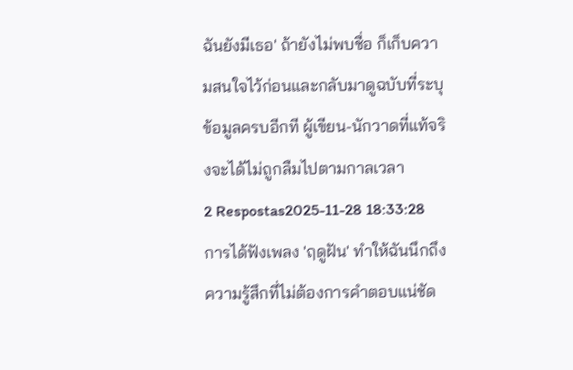ฉันยังมีเธอ' ถ้ายังไม่พบชื่อ ก็เก็บความสนใจไว้ก่อนและกลับมาดูฉบับที่ระบุข้อมูลครบอีกที ผู้เขียน-นักวาดที่แท้จริงจะได้ไม่ถูกลืมไปตามกาลเวลา
2 Respostas2025-11-28 18:33:28
การได้ฟังเพลง 'ฤดูฝัน' ทำให้ฉันนึกถึงความรู้สึกที่ไม่ต้องการคำตอบแน่ชัด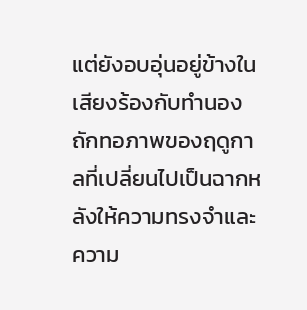แต่ยังอบอุ่นอยู่ข้างใน เสียงร้องกับทำนองถักทอภาพของฤดูกาลที่เปลี่ยนไปเป็นฉากหลังให้ความทรงจำและความ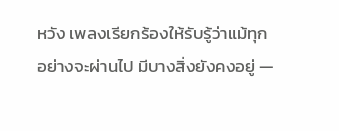หวัง เพลงเรียกร้องให้รับรู้ว่าแม้ทุกอย่างจะผ่านไป มีบางสิ่งยังคงอยู่ —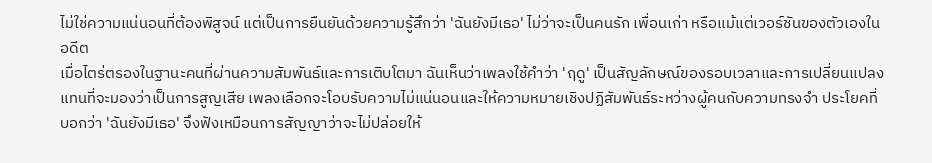ไม่ใช่ความแน่นอนที่ต้องพิสูจน์ แต่เป็นการยืนยันด้วยความรู้สึกว่า 'ฉันยังมีเธอ' ไม่ว่าจะเป็นคนรัก เพื่อนเก่า หรือแม้แต่เวอร์ชันของตัวเองในอดีต
เมื่อไตร่ตรองในฐานะคนที่ผ่านความสัมพันธ์และการเติบโตมา ฉันเห็นว่าเพลงใช้คำว่า 'ฤดู' เป็นสัญลักษณ์ของรอบเวลาและการเปลี่ยนแปลง แทนที่จะมองว่าเป็นการสูญเสีย เพลงเลือกจะโอบรับความไม่แน่นอนและให้ความหมายเชิงปฏิสัมพันธ์ระหว่างผู้คนกับความทรงจำ ประโยคที่บอกว่า 'ฉันยังมีเธอ' จึงฟังเหมือนการสัญญาว่าจะไม่ปล่อยให้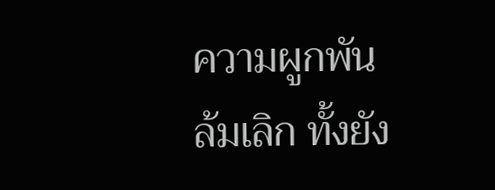ความผูกพันล้มเลิก ทั้งยัง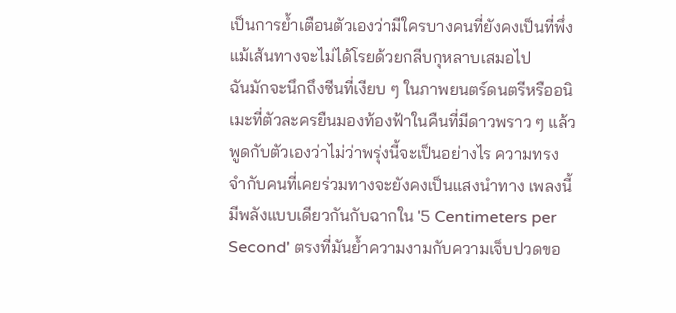เป็นการย้ำเตือนตัวเองว่ามีใครบางคนที่ยังคงเป็นที่พึ่ง แม้เส้นทางจะไม่ได้โรยด้วยกลีบกุหลาบเสมอไป
ฉันมักจะนึกถึงซีนที่เงียบ ๆ ในภาพยนตร์ดนตรีหรืออนิเมะที่ตัวละครยืนมองท้องฟ้าในคืนที่มีดาวพราว ๆ แล้วพูดกับตัวเองว่าไม่ว่าพรุ่งนี้จะเป็นอย่างไร ความทรงจำกับคนที่เคยร่วมทางจะยังคงเป็นแสงนำทาง เพลงนี้มีพลังแบบเดียวกันกับฉากใน '5 Centimeters per Second' ตรงที่มันย้ำความงามกับความเจ็บปวดขอ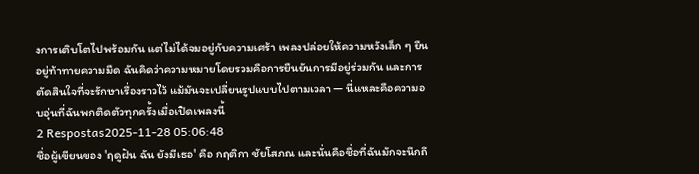งการเติบโตไปพร้อมกัน แต่ไม่ได้จมอยู่กับความเศร้า เพลงปล่อยให้ความหวังเล็ก ๆ ยืนอยู่ท้าทายความมืด ฉันคิดว่าความหมายโดยรวมคือการยืนยันการมีอยู่ร่วมกัน และการตัดสินใจที่จะรักษาเรื่องราวไว้ แม้มันจะเปลี่ยนรูปแบบไปตามเวลา — นี่แหละคือความอบอุ่นที่ฉันพกติดตัวทุกครั้งเมื่อเปิดเพลงนี้
2 Respostas2025-11-28 05:06:48
ชื่อผู้เขียนของ 'ฤดูฝัน ฉัน ยังมีเธอ' คือ กฤติกา ชัยโสภณ และนั่นคือชื่อที่ฉันมักจะนึกถึ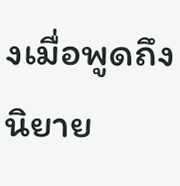งเมื่อพูดถึงนิยาย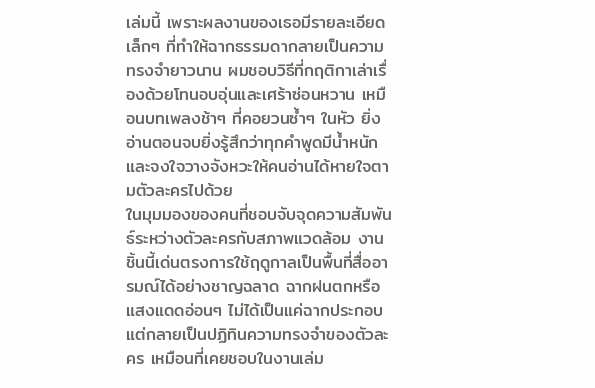เล่มนี้ เพราะผลงานของเธอมีรายละเอียดเล็กๆ ที่ทำให้ฉากธรรมดากลายเป็นความทรงจำยาวนาน ผมชอบวิธีที่กฤติกาเล่าเรื่องด้วยโทนอบอุ่นและเศร้าซ่อนหวาน เหมือนบทเพลงช้าๆ ที่คอยวนซ้ำๆ ในหัว ยิ่งอ่านตอนจบยิ่งรู้สึกว่าทุกคำพูดมีน้ำหนักและจงใจวางจังหวะให้คนอ่านได้หายใจตามตัวละครไปด้วย
ในมุมมองของคนที่ชอบจับจุดความสัมพันธ์ระหว่างตัวละครกับสภาพแวดล้อม งานชิ้นนี้เด่นตรงการใช้ฤดูกาลเป็นพื้นที่สื่ออารมณ์ได้อย่างชาญฉลาด ฉากฝนตกหรือแสงแดดอ่อนๆ ไม่ได้เป็นแค่ฉากประกอบ แต่กลายเป็นปฏิทินความทรงจำของตัวละคร เหมือนที่เคยชอบในงานเล่ม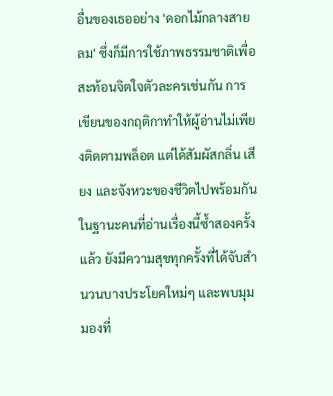อื่นของเธออย่าง 'ดอกไม้กลางสายลม' ซึ่งก็มีการใช้ภาพธรรมชาติเพื่อสะท้อนจิตใจตัวละครเช่นกัน การเขียนของกฤติกาทำให้ผู้อ่านไม่เพียงติดตามพล็อต แต่ได้สัมผัสกลิ่น เสียง และจังหวะของชีวิตไปพร้อมกัน
ในฐานะคนที่อ่านเรื่องนี้ซ้ำสองครั้งแล้ว ยังมีความสุขทุกครั้งที่ได้จับสำนวนบางประโยคใหม่ๆ และพบมุมมองที่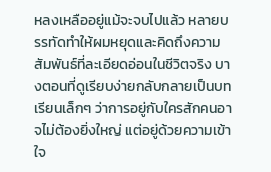หลงเหลืออยู่แม้จะจบไปแล้ว หลายบรรทัดทำให้ผมหยุดและคิดถึงความสัมพันธ์ที่ละเอียดอ่อนในชีวิตจริง บางตอนที่ดูเรียบง่ายกลับกลายเป็นบทเรียนเล็กๆ ว่าการอยู่กับใครสักคนอาจไม่ต้องยิ่งใหญ่ แต่อยู่ด้วยความเข้าใจ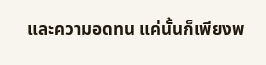และความอดทน แค่นั้นก็เพียงพ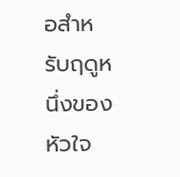อสำหรับฤดูหนึ่งของหัวใจ